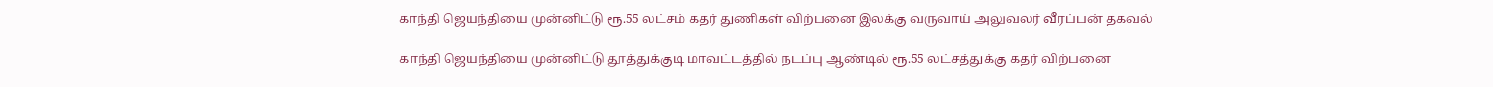காந்தி ஜெயந்தியை முன்னிட்டு ரூ.55 லட்சம் கதர் துணிகள் விற்பனை இலக்கு வருவாய் அலுவலர் வீரப்பன் தகவல்

காந்தி ஜெயந்தியை முன்னிட்டு தூத்துக்குடி மாவட்டத்தில் நடப்பு ஆண்டில் ரூ.55 லட்சத்துக்கு கதர் விற்பனை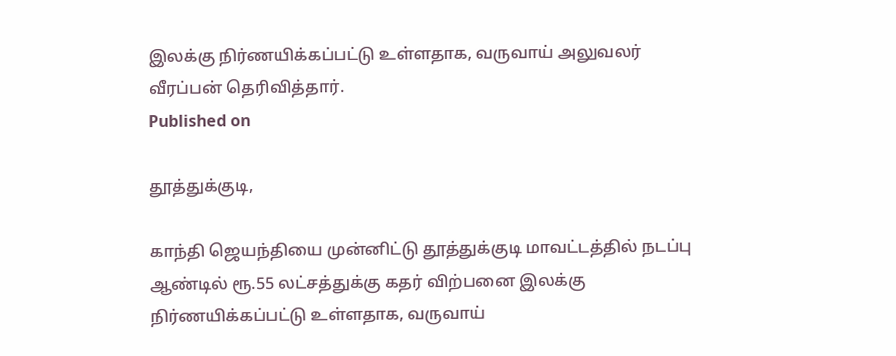இலக்கு நிர்ணயிக்கப்பட்டு உள்ளதாக, வருவாய் அலுவலர் வீரப்பன் தெரிவித்தார்.
Published on

தூத்துக்குடி,

காந்தி ஜெயந்தியை முன்னிட்டு தூத்துக்குடி மாவட்டத்தில் நடப்பு ஆண்டில் ரூ.55 லட்சத்துக்கு கதர் விற்பனை இலக்கு நிர்ணயிக்கப்பட்டு உள்ளதாக, வருவாய்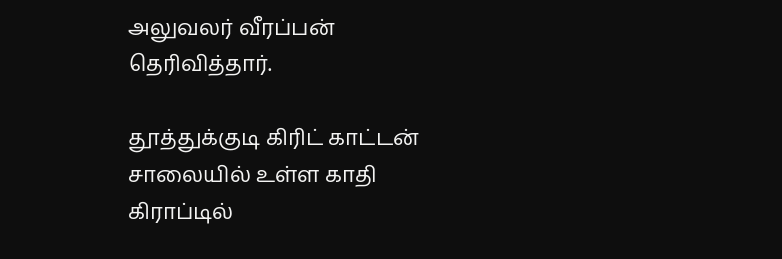அலுவலர் வீரப்பன் தெரிவித்தார்.

தூத்துக்குடி கிரிட் காட்டன் சாலையில் உள்ள காதி கிராப்டில்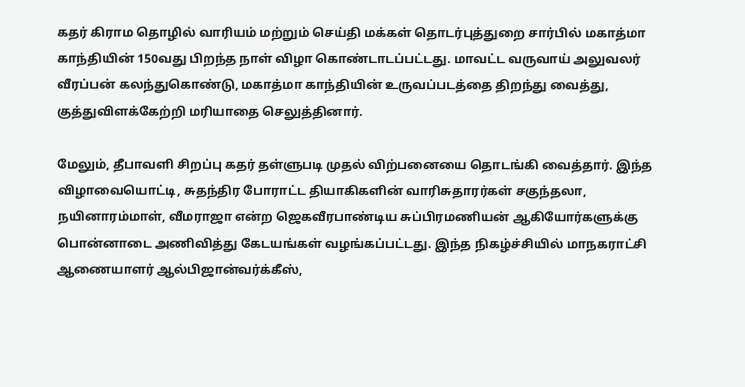கதர் கிராம தொழில் வாரியம் மற்றும் செய்தி மக்கள் தொடர்புத்துறை சார்பில் மகாத்மா காந்தியின் 150வது பிறந்த நாள் விழா கொண்டாடப்பட்டது. மாவட்ட வருவாய் அலுவலர் வீரப்பன் கலந்துகொண்டு, மகாத்மா காந்தியின் உருவப்படத்தை திறந்து வைத்து, குத்துவிளக்கேற்றி மரியாதை செலுத்தினார்.

மேலும், தீபாவளி சிறப்பு கதர் தள்ளுபடி முதல் விற்பனையை தொடங்கி வைத்தார். இந்த விழாவையொட்டி, சுதந்திர போராட்ட தியாகிகளின் வாரிசுதாரர்கள் சகுந்தலா, நயினாரம்மாள், வீமராஜா என்ற ஜெகவீரபாண்டிய சுப்பிரமணியன் ஆகியோர்களுக்கு பொன்னாடை அணிவித்து கேடயங்கள் வழங்கப்பட்டது. இந்த நிகழ்ச்சியில் மாநகராட்சி ஆணையாளர் ஆல்பிஜான்வர்க்கீஸ்,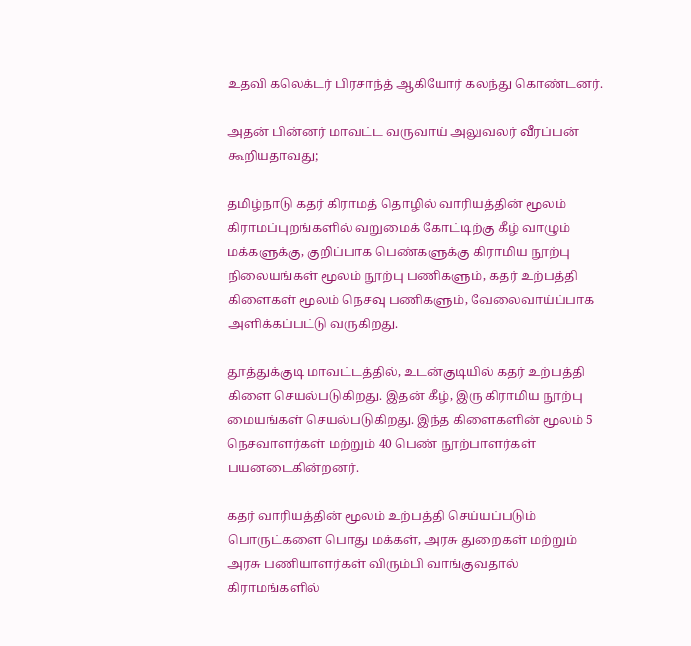உதவி கலெக்டர் பிரசாந்த் ஆகியோர் கலந்து கொண்டனர்.

அதன் பின்னர் மாவட்ட வருவாய் அலுவலர் வீரப்பன் கூறியதாவது;

தமிழ்நாடு கதர் கிராமத் தொழில் வாரியத்தின் மூலம் கிராமப்புறங்களில் வறுமைக் கோட்டிற்கு கீழ் வாழும் மக்களுக்கு, குறிப்பாக பெண்களுக்கு கிராமிய நூற்பு நிலையங்கள் மூலம் நூற்பு பணிகளும், கதர் உற்பத்தி கிளைகள் மூலம் நெசவு பணிகளும், வேலைவாய்ப்பாக அளிக்கப்பட்டு வருகிறது.

தூத்துக்குடி மாவட்டத்தில், உடன்குடியில் கதர் உற்பத்தி கிளை செயல்படுகிறது. இதன் கீழ், இரு கிராமிய நூற்பு மையங்கள் செயல்படுகிறது. இந்த கிளைகளின் மூலம் 5 நெசவாளர்கள் மற்றும் 40 பெண் நூற்பாளர்கள் பயனடைகின்றனர்.

கதர் வாரியத்தின் மூலம் உற்பத்தி செய்யப்படும் பொருட்களை பொது மக்கள், அரசு துறைகள் மற்றும் அரசு பணியாளர்கள் விரும்பி வாங்குவதால் கிராமங்களில்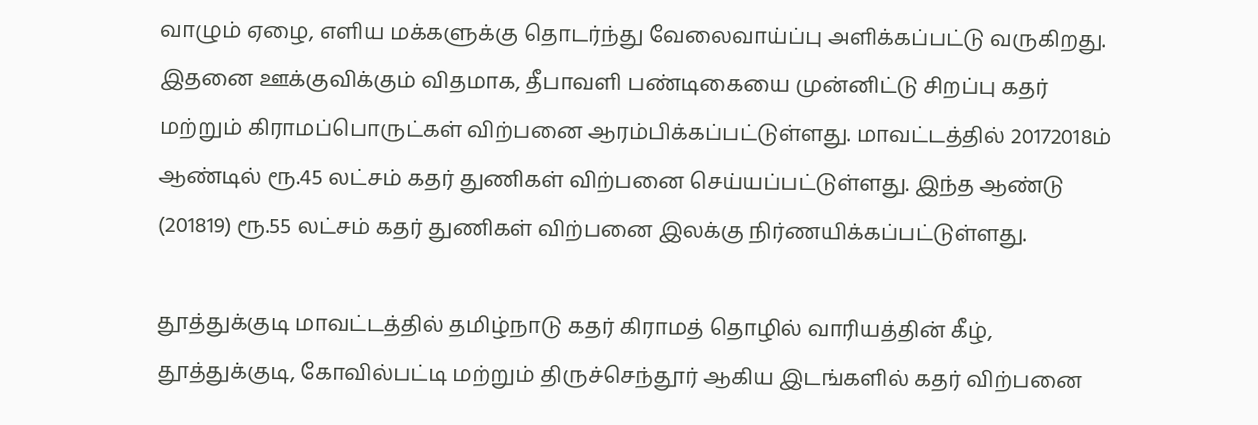வாழும் ஏழை, எளிய மக்களுக்கு தொடர்ந்து வேலைவாய்ப்பு அளிக்கப்பட்டு வருகிறது. இதனை ஊக்குவிக்கும் விதமாக, தீபாவளி பண்டிகையை முன்னிட்டு சிறப்பு கதர் மற்றும் கிராமப்பொருட்கள் விற்பனை ஆரம்பிக்கப்பட்டுள்ளது. மாவட்டத்தில் 20172018ம் ஆண்டில் ரூ.45 லட்சம் கதர் துணிகள் விற்பனை செய்யப்பட்டுள்ளது. இந்த ஆண்டு (201819) ரூ.55 லட்சம் கதர் துணிகள் விற்பனை இலக்கு நிர்ணயிக்கப்பட்டுள்ளது.

தூத்துக்குடி மாவட்டத்தில் தமிழ்நாடு கதர் கிராமத் தொழில் வாரியத்தின் கீழ், தூத்துக்குடி, கோவில்பட்டி மற்றும் திருச்செந்தூர் ஆகிய இடங்களில் கதர் விற்பனை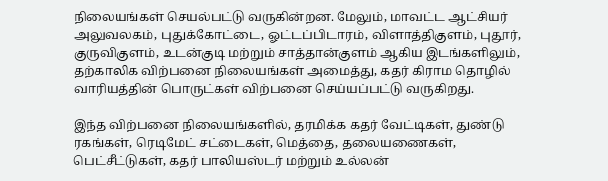நிலையங்கள் செயல்பட்டு வருகின்றன. மேலும், மாவட்ட ஆட்சியர் அலுவலகம், புதுக்கோட்டை, ஓட்டப்பிடாரம், விளாத்திகுளம், புதூர், குருவிகுளம், உடன்குடி மற்றும் சாத்தான்குளம் ஆகிய இடங்களிலும், தற்காலிக விற்பனை நிலையங்கள் அமைத்து, கதர் கிராம தொழில் வாரியத்தின் பொருட்கள் விற்பனை செய்யப்பட்டு வருகிறது.

இந்த விற்பனை நிலையங்களில், தரமிக்க கதர் வேட்டிகள், துண்டு ரகங்கள், ரெடிமேட் சட்டைகள், மெத்தை, தலையணைகள், பெட்சீட்டுகள், கதர் பாலியஸ்டர் மற்றும் உல்லன்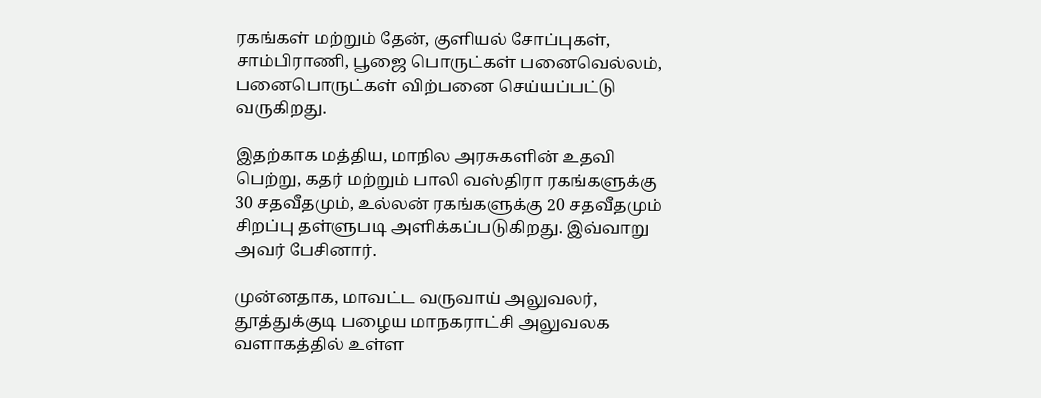ரகங்கள் மற்றும் தேன், குளியல் சோப்புகள், சாம்பிராணி, பூஜை பொருட்கள் பனைவெல்லம், பனைபொருட்கள் விற்பனை செய்யப்பட்டு வருகிறது.

இதற்காக மத்திய, மாநில அரசுகளின் உதவி பெற்று, கதர் மற்றும் பாலி வஸ்திரா ரகங்களுக்கு 30 சதவீதமும், உல்லன் ரகங்களுக்கு 20 சதவீதமும் சிறப்பு தள்ளுபடி அளிக்கப்படுகிறது. இவ்வாறு அவர் பேசினார்.

முன்னதாக, மாவட்ட வருவாய் அலுவலர், தூத்துக்குடி பழைய மாநகராட்சி அலுவலக வளாகத்தில் உள்ள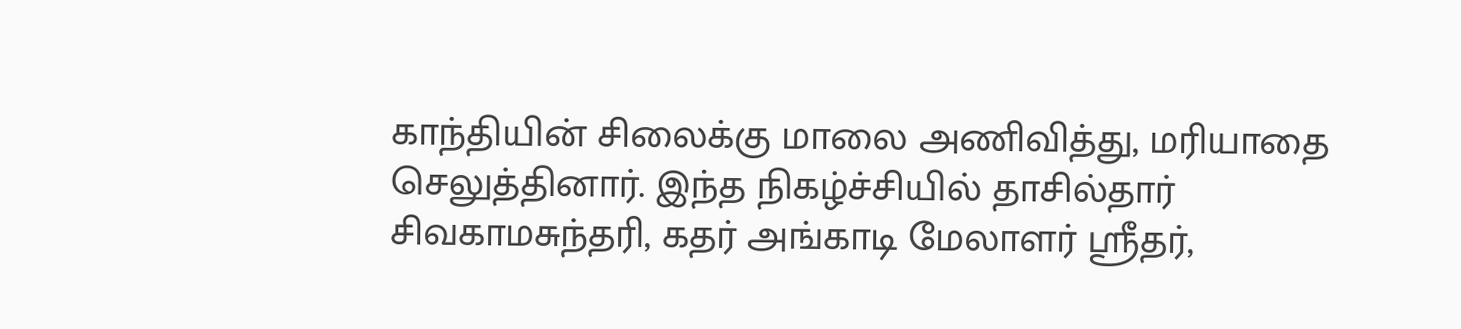காந்தியின் சிலைக்கு மாலை அணிவித்து, மரியாதை செலுத்தினார். இந்த நிகழ்ச்சியில் தாசில்தார் சிவகாமசுந்தரி, கதர் அங்காடி மேலாளர் ஸ்ரீதர்,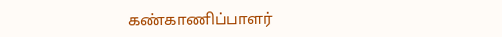கண்காணிப்பாளர்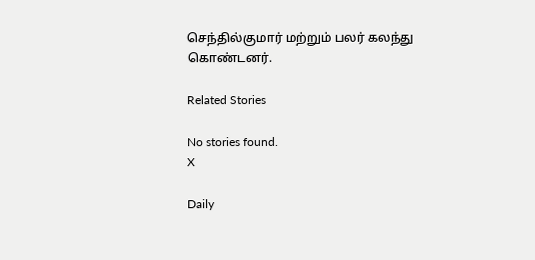செந்தில்குமார் மற்றும் பலர் கலந்து கொண்டனர்.

Related Stories

No stories found.
X

Daily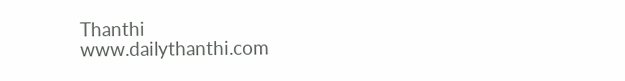Thanthi
www.dailythanthi.com